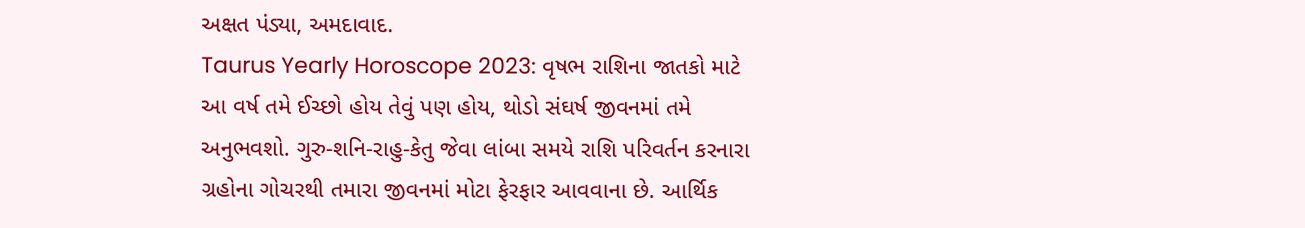અક્ષત પંડ્યા, અમદાવાદ.
Taurus Yearly Horoscope 2023: વૃષભ રાશિના જાતકો માટે આ વર્ષ તમે ઈચ્છો હોય તેવું પણ હોય, થોડો સંઘર્ષ જીવનમાં તમે અનુભવશો. ગુરુ-શનિ-રાહુ-કેતુ જેવા લાંબા સમયે રાશિ પરિવર્તન કરનારા ગ્રહોના ગોચરથી તમારા જીવનમાં મોટા ફેરફાર આવવાના છે. આર્થિક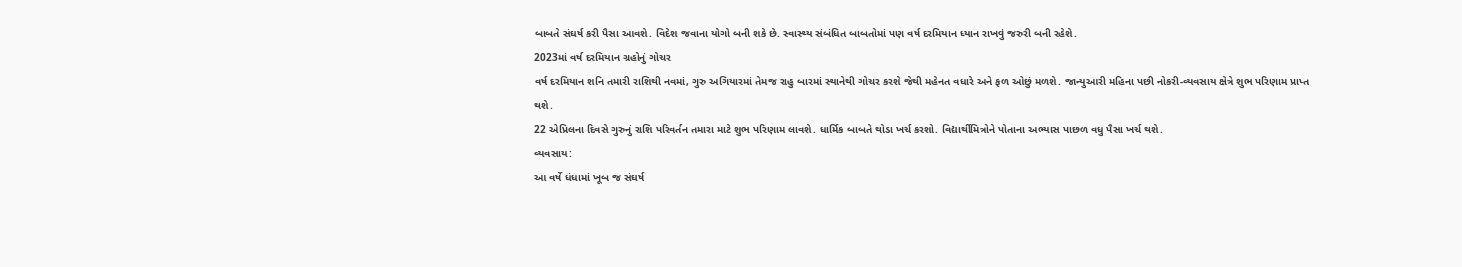બાબતે સંઘર્ષ કરી પૈસા આવશે. વિદેશ જવાના યોગો બની શકે છે. સ્વાસ્થ્ય સંબંધિત બાબતોમાં પણ વર્ષ દરમિયાન ધ્યાન રાખવું જરુરી બની રહેશે.
2023માં વર્ષ દરમિયાન ગ્રહોનું ગોચર
વર્ષ દરમિયાન શનિ તમારી રાશિથી નવમાં, ગુરુ અગિયારમાં તેમજ રાહુ બારમાં સ્થાનેથી ગોચર કરશે જેથી મહેનત વધારે અને ફળ ઓછું મળશે. જાન્યુઆરી મહિના પછી નોકરી-વ્યવસાય ક્ષેત્રે શુભ પરિણામ પ્રાપ્ત થશે.
22 એપ્રિલના દિવસે ગુરુનું રાશિ પરિવર્તન તમારા માટે શુભ પરિણામ લાવશે. ધાર્મિક બાબતે થોડા ખર્ચ કરશો. વિદ્યાર્થીમિત્રોને પોતાના અભ્યાસ પાછળ વધુ પૈસા ખર્ચ થશે.
વ્યવસાય:
આ વર્ષે ધંધામાં ખૂબ જ સંઘર્ષ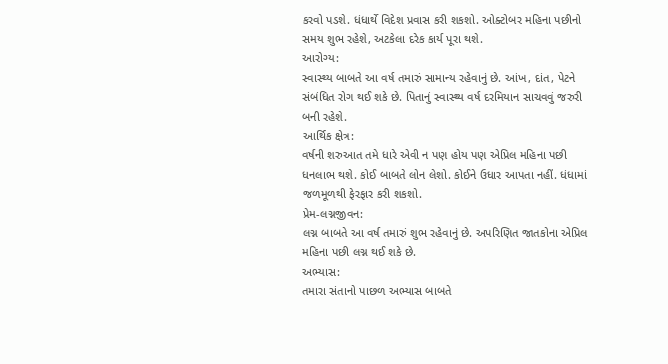કરવો પડશે. ધંધાર્થે વિદેશ પ્રવાસ કરી શકશો. ઓક્ટોબર મહિના પછીનો સમય શુભ રહેશે, અટકેલા દરેક કાર્ય પૂરા થશે.
આરોગ્ય:
સ્વાસ્થ્ય બાબતે આ વર્ષ તમારું સામાન્ય રહેવાનું છે. આંખ, દાંત, પેટને સંબંધિત રોગ થઈ શકે છે. પિતાનું સ્વાસ્થ્ય વર્ષ દરમિયાન સાચવવું જરુરી બની રહેશે.
આર્થિક ક્ષેત્ર:
વર્ષની શરુઆત તમે ધારે એવી ન પણ હોય પણ એપ્રિલ મહિના પછી ધનલાભ થશે. કોઈ બાબતે લોન લેશો. કોઈને ઉધાર આપતા નહીં. ધંધામાં જળમૂળથી ફેરફાર કરી શકશો.
પ્રેમ-લગ્નજીવન:
લગ્ન બાબતે આ વર્ષ તમારું શુભ રહેવાનું છે. અપરિણિત જાતકોના એપ્રિલ મહિના પછી લગ્ન થઈ શકે છે.
અભ્યાસ:
તમારા સંતાનો પાછળ અભ્યાસ બાબતે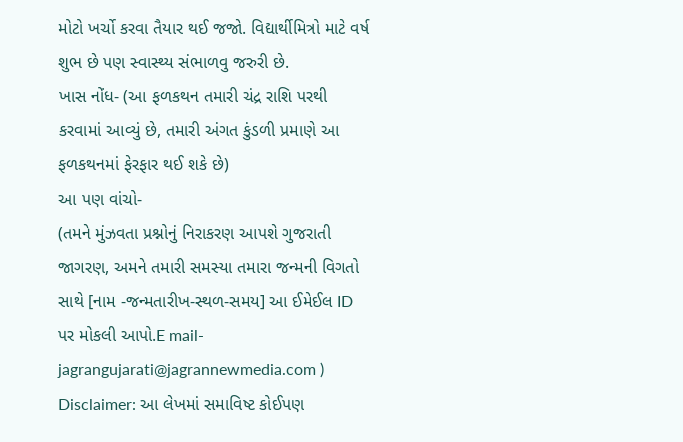મોટો ખર્ચો કરવા તૈયાર થઈ જજો. વિદ્યાર્થીમિત્રો માટે વર્ષ શુભ છે પણ સ્વાસ્થ્ય સંભાળવુ જરુરી છે.
ખાસ નોંધ- (આ ફળકથન તમારી ચંદ્ર રાશિ પરથી કરવામાં આવ્યું છે, તમારી અંગત કુંડળી પ્રમાણે આ ફળકથનમાં ફેરફાર થઈ શકે છે)
આ પણ વાંચો-
(તમને મુંઝવતા પ્રશ્નોનું નિરાકરણ આપશે ગુજરાતી જાગરણ, અમને તમારી સમસ્યા તમારા જન્મની વિગતો સાથે [નામ -જન્મતારીખ-સ્થળ-સમય] આ ઈમેઈલ ID પર મોકલી આપો.E mail- jagrangujarati@jagrannewmedia.com )
Disclaimer: આ લેખમાં સમાવિષ્ટ કોઈપણ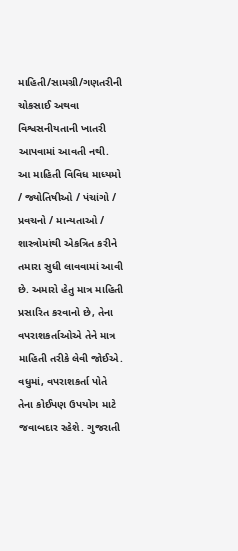માહિતી/સામગ્રી/ગણતરીની ચોકસાઈ અથવા વિશ્વસનીયતાની ખાતરી આપવામાં આવતી નથી. આ માહિતી વિવિધ માધ્યમો / જ્યોતિષીઓ / પંચાંગો / પ્રવચનો / માન્યતાઓ / શાસ્ત્રોમાંથી એકત્રિત કરીને તમારા સુધી લાવવામાં આવી છે. અમારો હેતુ માત્ર માહિતી પ્રસારિત કરવાનો છે, તેના વપરાશકર્તાઓએ તેને માત્ર માહિતી તરીકે લેવી જોઈએ. વધુમાં, વપરાશકર્તા પોતે તેના કોઈપણ ઉપયોગ માટે જવાબદાર રહેશે. ગુજરાતી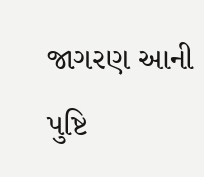જાગરણ આની પુષ્ટિ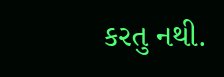કરતુ નથી.